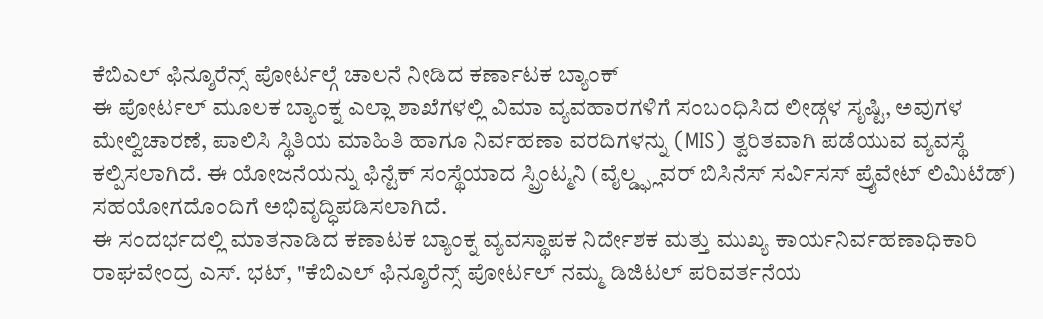ಕೆಬಿಎಲ್ ಫಿನ್ಶೂರೆನ್ಸ್ ಪೋರ್ಟಲ್ಗೆ ಚಾಲನೆ ನೀಡಿದ ಕರ್ಣಾಟಕ ಬ್ಯಾಂಕ್
ಈ ಪೋರ್ಟಲ್ ಮೂಲಕ ಬ್ಯಾಂಕ್ನ ಎಲ್ಲಾ ಶಾಖೆಗಳಲ್ಲಿ ವಿಮಾ ವ್ಯವಹಾರಗಳಿಗೆ ಸಂಬಂಧಿಸಿದ ಲೀಡ್ಗಳ ಸೃಷ್ಟಿ, ಅವುಗಳ ಮೇಲ್ವಿಚಾರಣೆ, ಪಾಲಿಸಿ ಸ್ಥಿತಿಯ ಮಾಹಿತಿ ಹಾಗೂ ನಿರ್ವಹಣಾ ವರದಿಗಳನ್ನು (MIS) ತ್ವರಿತವಾಗಿ ಪಡೆಯುವ ವ್ಯವಸ್ಥೆ ಕಲ್ಪಿಸಲಾಗಿದೆ. ಈ ಯೋಜನೆಯನ್ನು ಫಿನ್ಟೆಕ್ ಸಂಸ್ಥೆಯಾದ ಸ್ಪ್ರಿಂಟ್ಮನಿ (ವೈಲ್ಡ್ಫ್ಲವರ್ ಬಿಸಿನೆಸ್ ಸರ್ವಿಸಸ್ ಪ್ರೈವೇಟ್ ಲಿಮಿಟೆಡ್) ಸಹಯೋಗದೊಂದಿಗೆ ಅಭಿವೃದ್ಧಿಪಡಿಸಲಾಗಿದೆ.
ಈ ಸಂದರ್ಭದಲ್ಲಿ ಮಾತನಾಡಿದ ಕಣಾಟಕ ಬ್ಯಾಂಕ್ನ ವ್ಯವಸ್ಥಾಪಕ ನಿರ್ದೇಶಕ ಮತ್ತು ಮುಖ್ಯ ಕಾರ್ಯನಿರ್ವಹಣಾಧಿಕಾರಿ ರಾಘವೇಂದ್ರ ಎಸ್. ಭಟ್, "ಕೆಬಿಎಲ್ ಫಿನ್ಶೂರೆನ್ಸ್ ಪೋರ್ಟಲ್ ನಮ್ಮ ಡಿಜಿಟಲ್ ಪರಿವರ್ತನೆಯ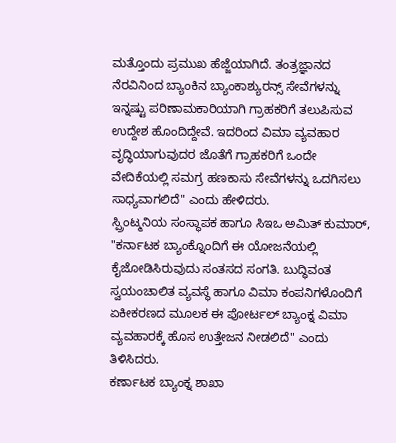ಮತ್ತೊಂದು ಪ್ರಮುಖ ಹೆಜ್ಜೆಯಾಗಿದೆ. ತಂತ್ರಜ್ಞಾನದ ನೆರವಿನಿಂದ ಬ್ಯಾಂಕಿನ ಬ್ಯಾಂಕಾಶ್ಯುರನ್ಸ್ ಸೇವೆಗಳನ್ನು ಇನ್ನಷ್ಟು ಪರಿಣಾಮಕಾರಿಯಾಗಿ ಗ್ರಾಹಕರಿಗೆ ತಲುಪಿಸುವ ಉದ್ದೇಶ ಹೊಂದಿದ್ದೇವೆ. ಇದರಿಂದ ವಿಮಾ ವ್ಯವಹಾರ ವೃದ್ಧಿಯಾಗುವುದರ ಜೊತೆಗೆ ಗ್ರಾಹಕರಿಗೆ ಒಂದೇ ವೇದಿಕೆಯಲ್ಲಿ ಸಮಗ್ರ ಹಣಕಾಸು ಸೇವೆಗಳನ್ನು ಒದಗಿಸಲು ಸಾಧ್ಯವಾಗಲಿದೆ" ಎಂದು ಹೇಳಿದರು.
ಸ್ಪ್ರಿಂಟ್ಮನಿಯ ಸಂಸ್ಥಾಪಕ ಹಾಗೂ ಸಿಇಒ ಅಮಿತ್ ಕುಮಾರ್, "ಕರ್ನಾಟಕ ಬ್ಯಾಂಕ್ನೊಂದಿಗೆ ಈ ಯೋಜನೆಯಲ್ಲಿ ಕೈಜೋಡಿಸಿರುವುದು ಸಂತಸದ ಸಂಗತಿ. ಬುದ್ಧಿವಂತ ಸ್ವಯಂಚಾಲಿತ ವ್ಯವಸ್ಥೆ ಹಾಗೂ ವಿಮಾ ಕಂಪನಿಗಳೊಂದಿಗೆ ಏಕೀಕರಣದ ಮೂಲಕ ಈ ಪೋರ್ಟಲ್ ಬ್ಯಾಂಕ್ನ ವಿಮಾ ವ್ಯವಹಾರಕ್ಕೆ ಹೊಸ ಉತ್ತೇಜನ ನೀಡಲಿದೆ" ಎಂದು ತಿಳಿಸಿದರು.
ಕರ್ಣಾಟಕ ಬ್ಯಾಂಕ್ನ ಶಾಖಾ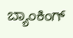ಬ್ಯಾಂಕಿಂಗ್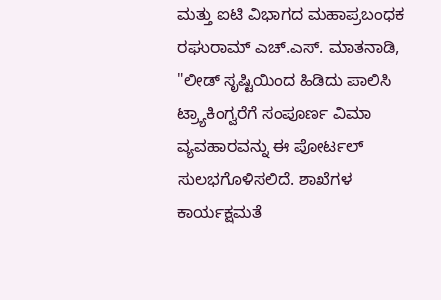ಮತ್ತು ಐಟಿ ವಿಭಾಗದ ಮಹಾಪ್ರಬಂಧಕ ರಘುರಾಮ್ ಎಚ್.ಎಸ್. ಮಾತನಾಡಿ, "ಲೀಡ್ ಸೃಷ್ಟಿಯಿಂದ ಹಿಡಿದು ಪಾಲಿಸಿ ಟ್ರ್ಯಾಕಿಂಗ್ವರೆಗೆ ಸಂಪೂರ್ಣ ವಿಮಾ ವ್ಯವಹಾರವನ್ನು ಈ ಪೋರ್ಟಲ್ ಸುಲಭಗೊಳಿಸಲಿದೆ. ಶಾಖೆಗಳ ಕಾರ್ಯಕ್ಷಮತೆ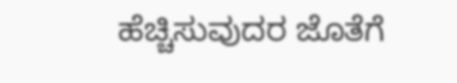ಹೆಚ್ಚಿಸುವುದರ ಜೊತೆಗೆ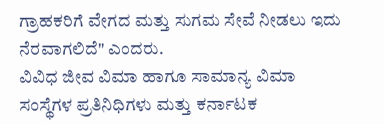ಗ್ರಾಹಕರಿಗೆ ವೇಗದ ಮತ್ತು ಸುಗಮ ಸೇವೆ ನೀಡಲು ಇದು ನೆರವಾಗಲಿದೆ" ಎಂದರು.
ವಿವಿಧ ಜೀವ ವಿಮಾ ಹಾಗೂ ಸಾಮಾನ್ಯ ವಿಮಾ ಸಂಸ್ಥೆಗಳ ಪ್ರತಿನಿಧಿಗಳು ಮತ್ತು ಕರ್ನಾಟಕ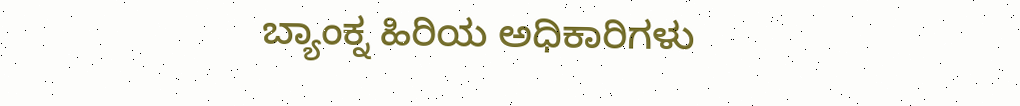ಬ್ಯಾಂಕ್ನ ಹಿರಿಯ ಅಧಿಕಾರಿಗಳು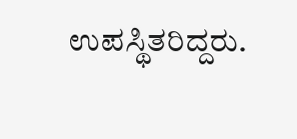ಉಪಸ್ಥಿತರಿದ್ದರು.